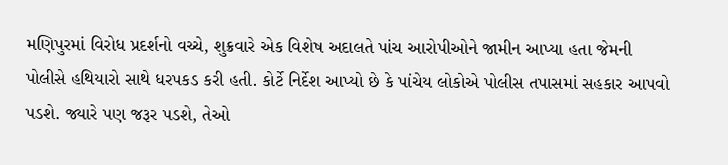મણિપુરમાં વિરોધ પ્રદર્શનો વચ્ચે, શુક્રવારે એક વિશેષ અદાલતે પાંચ આરોપીઓને જામીન આપ્યા હતા જેમની પોલીસે હથિયારો સાથે ધરપકડ કરી હતી. કોર્ટે નિર્દેશ આપ્યો છે કે પાંચેય લોકોએ પોલીસ તપાસમાં સહકાર આપવો પડશે. જ્યારે પણ જરૂર પડશે, તેઓ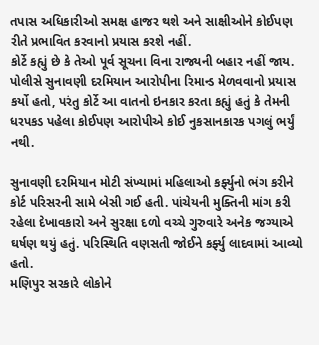તપાસ અધિકારીઓ સમક્ષ હાજર થશે અને સાક્ષીઓને કોઈપણ રીતે પ્રભાવિત કરવાનો પ્રયાસ કરશે નહીં.
કોર્ટે કહ્યું છે કે તેઓ પૂર્વ સૂચના વિના રાજ્યની બહાર નહીં જાય. પોલીસે સુનાવણી દરમિયાન આરોપીના રિમાન્ડ મેળવવાનો પ્રયાસ કર્યો હતો, પરંતુ કોર્ટે આ વાતનો ઇનકાર કરતા કહ્યું હતું કે તેમની ધરપકડ પહેલા કોઈપણ આરોપીએ કોઈ નુકસાનકારક પગલું ભર્યું નથી.

સુનાવણી દરમિયાન મોટી સંખ્યામાં મહિલાઓ કર્ફ્યુનો ભંગ કરીને કોર્ટ પરિસરની સામે બેસી ગઈ હતી. પાંચેયની મુક્તિની માંગ કરી રહેલા દેખાવકારો અને સુરક્ષા દળો વચ્ચે ગુરુવારે અનેક જગ્યાએ ઘર્ષણ થયું હતું. પરિસ્થિતિ વણસતી જોઈને કર્ફ્યુ લાદવામાં આવ્યો હતો.
મણિપુર સરકારે લોકોને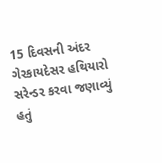15 દિવસની અંદર ગેરકાયદેસર હથિયારો સરેન્ડર કરવા જણાવ્યું હતું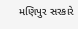મણિપુર સરકારે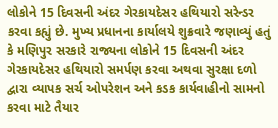લોકોને 15 દિવસની અંદર ગેરકાયદેસર હથિયારો સરેન્ડર કરવા કહ્યું છે. મુખ્ય પ્રધાનના કાર્યાલયે શુક્રવારે જણાવ્યું હતું કે મણિપુર સરકારે રાજ્યના લોકોને 15 દિવસની અંદર ગેરકાયદેસર હથિયારો સમર્પણ કરવા અથવા સુરક્ષા દળો દ્વારા વ્યાપક સર્ચ ઓપરેશન અને કડક કાર્યવાહીનો સામનો કરવા માટે તૈયાર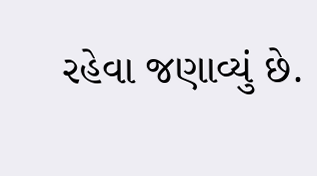રહેવા જણાવ્યું છે.